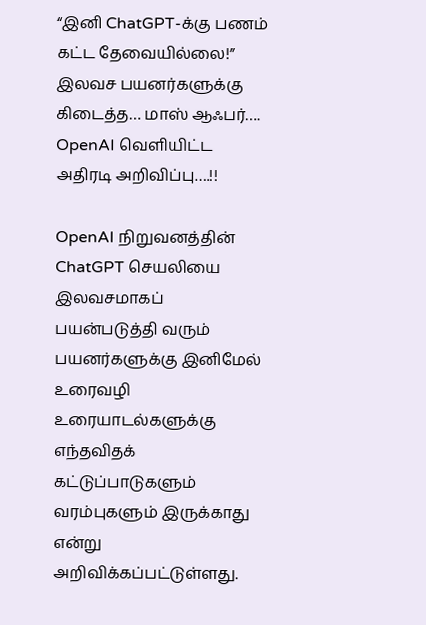“இனி ChatGPT-க்கு பணம் கட்ட தேவையில்லை!” இலவச பயனர்களுக்கு கிடைத்த‌… மாஸ் ஆஃபர்…. OpenAI வெளியிட்ட அதிரடி அறிவிப்பு….!!

OpenAI நிறுவனத்தின் ChatGPT செயலியை இலவசமாகப் பயன்படுத்தி வரும் பயனர்களுக்கு இனிமேல் உரைவழி உரையாடல்களுக்கு எந்தவிதக் கட்டுப்பாடுகளும் வரம்புகளும் இருக்காது என்று அறிவிக்கப்பட்டுள்ளது.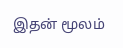இதன் மூலம்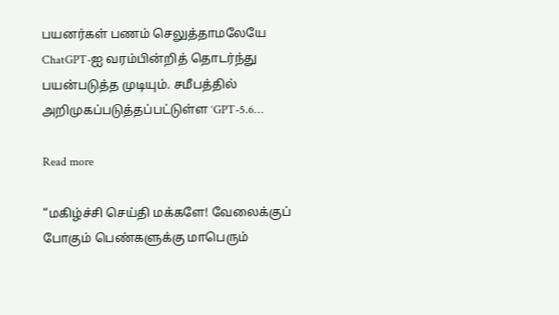பயனர்கள் பணம் செலுத்தாமலேயே ChatGPT-ஐ வரம்பின்றித் தொடர்ந்து பயன்படுத்த முடியும். சமீபத்தில் அறிமுகப்படுத்தப்பட்டுள்ள ‘GPT-5.6…

Read more

“மகிழ்ச்சி செய்தி மக்களே! வேலைக்குப் போகும் பெண்களுக்கு மாபெரும்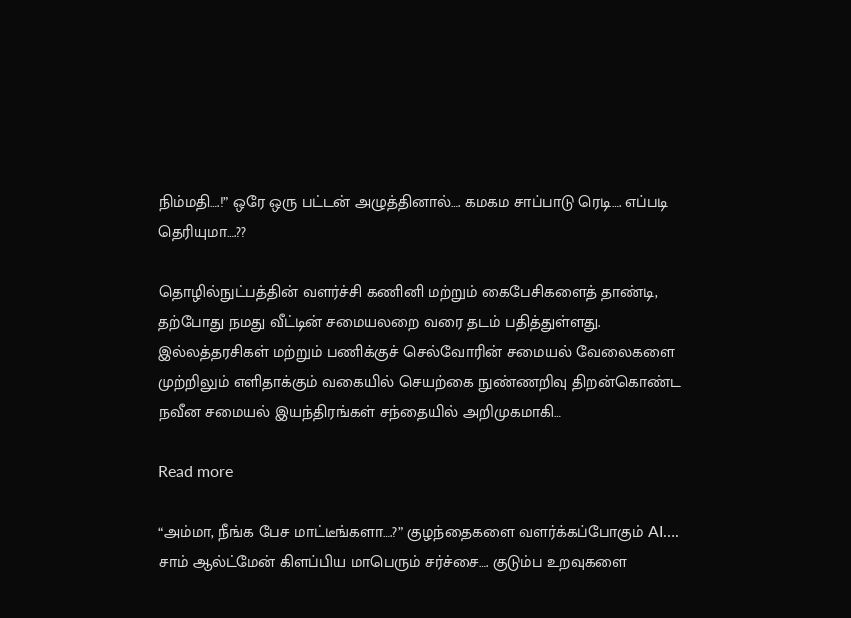நிம்மதி….!” ஒரே ஒரு பட்டன் அழுத்தினால்…. கமகம சாப்பாடு ரெடி…. எப்படி தெரியுமா….??

தொழில்நுட்பத்தின் வளர்ச்சி கணினி மற்றும் கைபேசிகளைத் தாண்டி, தற்போது நமது வீட்டின் சமையலறை வரை தடம் பதித்துள்ளது. இல்லத்தரசிகள் மற்றும் பணிக்குச் செல்வோரின் சமையல் வேலைகளை முற்றிலும் எளிதாக்கும் வகையில் செயற்கை நுண்ணறிவு திறன்கொண்ட நவீன சமையல் இயந்திரங்கள் சந்தையில் அறிமுகமாகி…

Read more

“அம்மா, நீங்க பேச மாட்டீங்களா….?” குழந்தைகளை வளர்க்கப்போகும் AI…. சாம் ஆல்ட்மேன் கிளப்பிய மாபெரும் சர்ச்சை…. குடும்ப உறவுகளை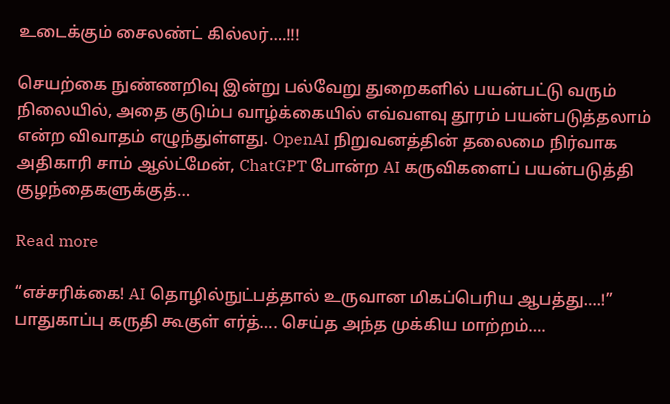உடைக்கும் சைலண்ட் கில்லர்….!!!

செயற்கை நுண்ணறிவு இன்று பல்வேறு துறைகளில் பயன்பட்டு வரும் நிலையில், அதை குடும்ப வாழ்க்கையில் எவ்வளவு தூரம் பயன்படுத்தலாம் என்ற விவாதம் எழுந்துள்ளது. OpenAI நிறுவனத்தின் தலைமை நிர்வாக அதிகாரி சாம் ஆல்ட்மேன், ChatGPT போன்ற AI கருவிகளைப் பயன்படுத்தி குழந்தைகளுக்குத்…

Read more

“எச்சரிக்கை! AI தொழில்நுட்பத்தால் உருவான மிகப்பெரிய ஆபத்து….!” பாதுகாப்பு கருதி கூகுள் எர்த்…. செய்த அந்த முக்கிய மாற்றம்….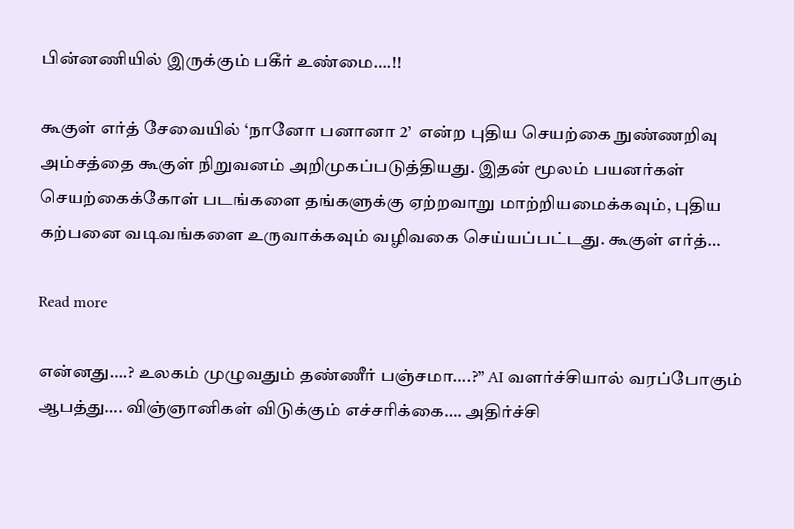பின்னணியில் இருக்கும் பகீர் உண்மை….!!

கூகுள் எர்த் சேவையில் ‘நானோ பனானா 2’  என்ற புதிய செயற்கை நுண்ணறிவு அம்சத்தை கூகுள் நிறுவனம் அறிமுகப்படுத்தியது. இதன் மூலம் பயனர்கள் செயற்கைக்கோள் படங்களை தங்களுக்கு ஏற்றவாறு மாற்றியமைக்கவும், புதிய கற்பனை வடிவங்களை உருவாக்கவும் வழிவகை செய்யப்பட்டது. கூகுள் எர்த்…

Read more

என்னது….? உலகம் முழுவதும் தண்ணீர் பஞ்சமா….?” AI வளர்ச்சியால் வரப்போகும் ஆபத்து…. விஞ்ஞானிகள் விடுக்கும் எச்சரிக்கை…. அதிர்ச்சி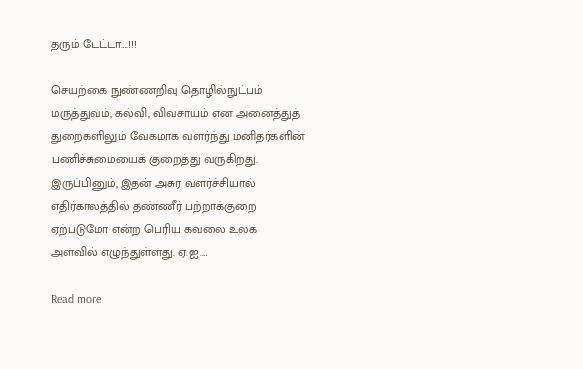தரும் டேட்டா….!!!

செயற்கை நுண்ணறிவு தொழில்நுட்பம் மருத்துவம், கல்வி, விவசாயம் என அனைத்துத் துறைகளிலும் வேகமாக வளர்ந்து மனிதர்களின் பணிச்சுமையைக் குறைத்து வருகிறது. இருப்பினும், இதன் அசுர வளர்ச்சியால் எதிர்காலத்தில் தண்ணீர் பற்றாக்குறை ஏற்படுமோ என்ற பெரிய கவலை உலக அளவில் எழுந்துள்ளது. ஏ.ஐ.…

Read more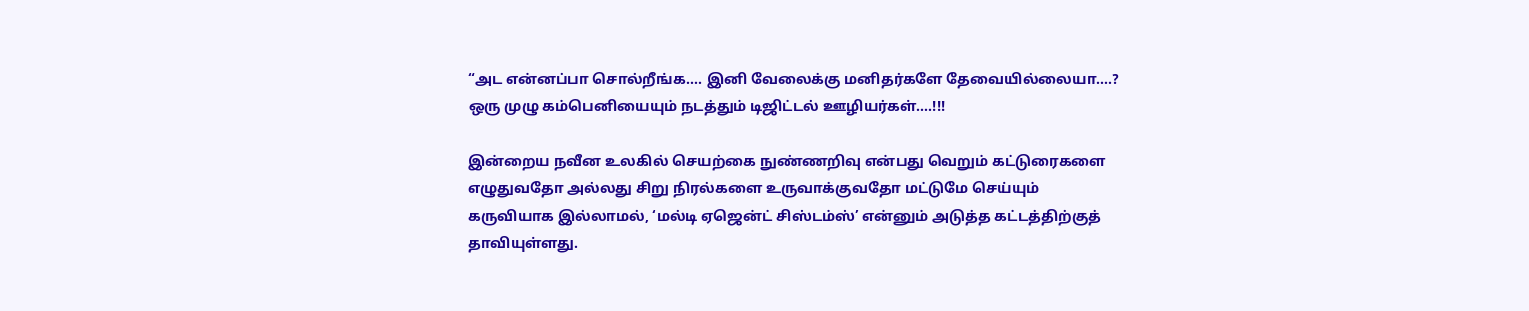“அட என்னப்பா சொல்றீங்க…. இனி வேலைக்கு மனிதர்களே தேவையில்லையா….? ஒரு முழு கம்பெனியையும் நடத்தும் டிஜிட்டல் ஊழியர்கள்….!!!

இன்றைய நவீன உலகில் செயற்கை நுண்ணறிவு என்பது வெறும் கட்டுரைகளை எழுதுவதோ அல்லது சிறு நிரல்களை உருவாக்குவதோ மட்டுமே செய்யும் கருவியாக இல்லாமல், ‘மல்டி ஏஜென்ட் சிஸ்டம்ஸ்’ என்னும் அடுத்த கட்டத்திற்குத் தாவியுள்ளது.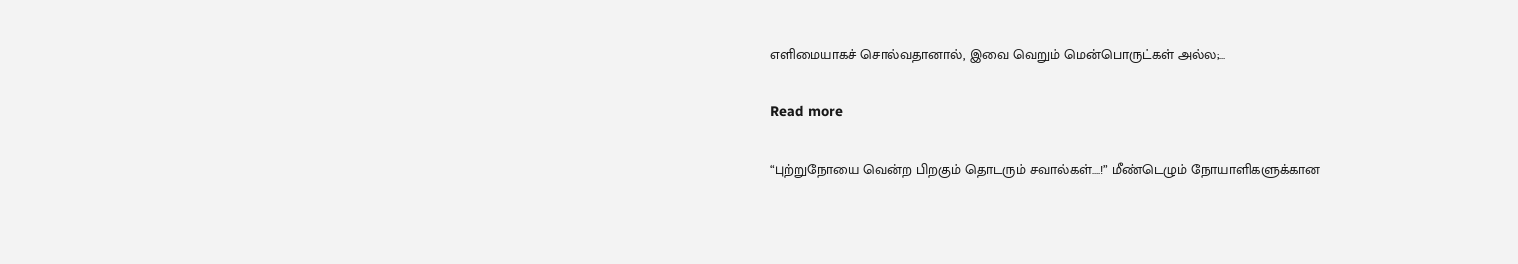எளிமையாகச் சொல்வதானால், இவை வெறும் மென்பொருட்கள் அல்ல;…

Read more

“புற்றுநோயை வென்ற பிறகும் தொடரும் சவால்கள்….!” மீண்டெழும் நோயாளிகளுக்கான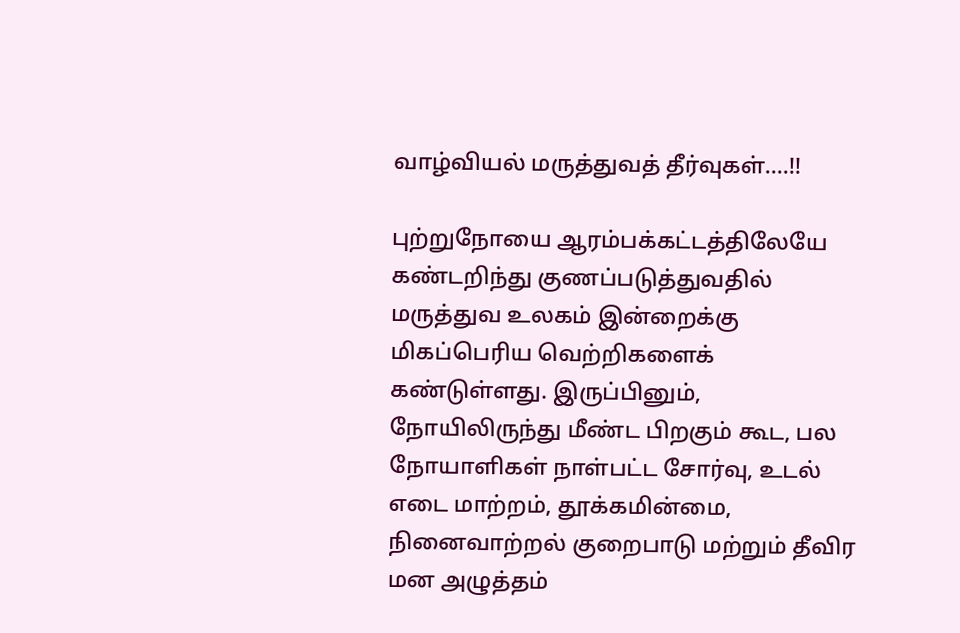வாழ்வியல் மருத்துவத் தீர்வுகள்….!!

புற்றுநோயை ஆரம்பக்கட்டத்திலேயே கண்டறிந்து குணப்படுத்துவதில் மருத்துவ உலகம் இன்றைக்கு மிகப்பெரிய வெற்றிகளைக் கண்டுள்ளது. இருப்பினும், நோயிலிருந்து மீண்ட பிறகும் கூட, பல நோயாளிகள் நாள்பட்ட சோர்வு, உடல் எடை மாற்றம், தூக்கமின்மை, நினைவாற்றல் குறைபாடு மற்றும் தீவிர மன அழுத்தம்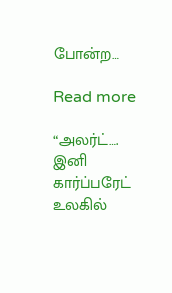போன்ற…

Read more

“அலர்ட்…. இனி கார்ப்பரேட் உலகில்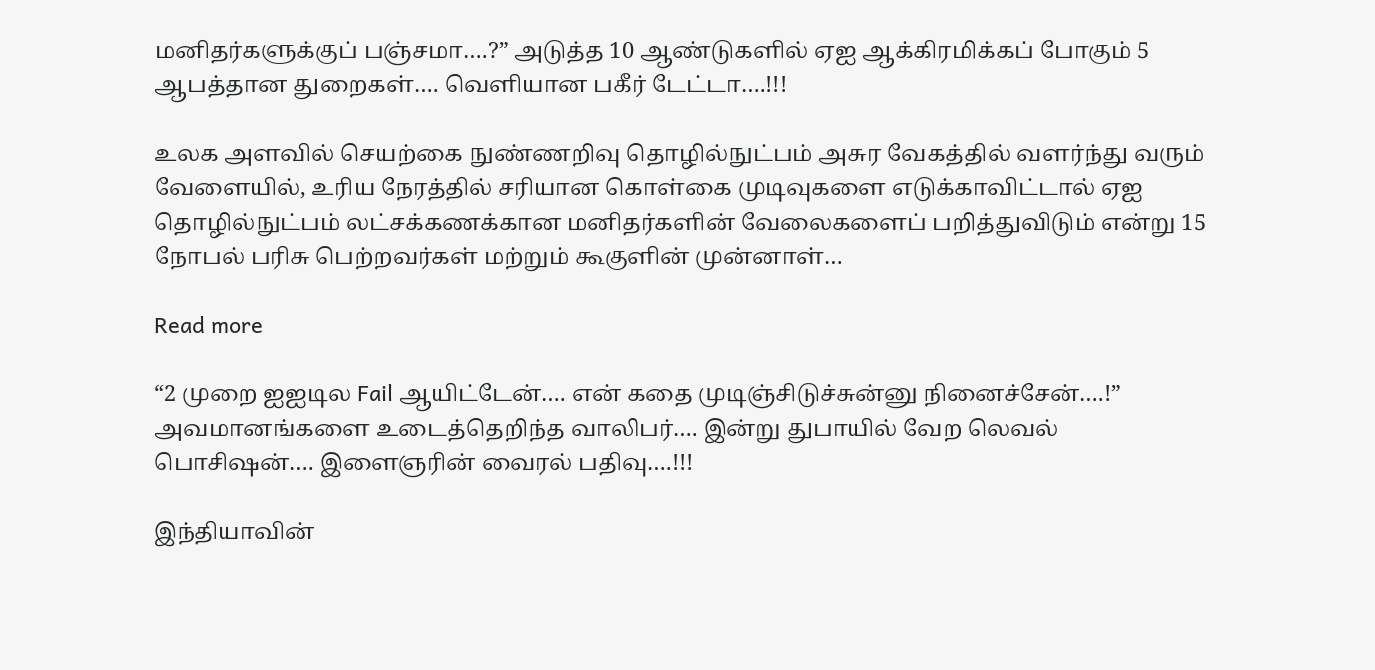மனிதர்களுக்குப் பஞ்சமா….?” அடுத்த 10 ஆண்டுகளில் ஏஐ ஆக்கிரமிக்கப் போகும் 5 ஆபத்தான துறைகள்…. வெளியான பகீர் டேட்டா….!!!

உலக அளவில் செயற்கை நுண்ணறிவு தொழில்நுட்பம் அசுர வேகத்தில் வளர்ந்து வரும் வேளையில், உரிய நேரத்தில் சரியான கொள்கை முடிவுகளை எடுக்காவிட்டால் ஏஐ தொழில்நுட்பம் லட்சக்கணக்கான மனிதர்களின் வேலைகளைப் பறித்துவிடும் என்று 15 நோபல் பரிசு பெற்றவர்கள் மற்றும் கூகுளின் முன்னாள்…

Read more

“2 முறை ஐஐடில Fail ஆயிட்டேன்…. என் கதை முடிஞ்சிடுச்சுன்னு நினைச்சேன்….!” அவமானங்களை உடைத்தெறிந்த வாலிபர்…. இன்று துபாயில் வேற லெவல் பொசிஷன்…. இளைஞரின் வைரல் பதிவு….!!!

இந்தியாவின்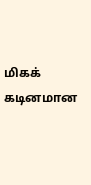மிகக் கடினமான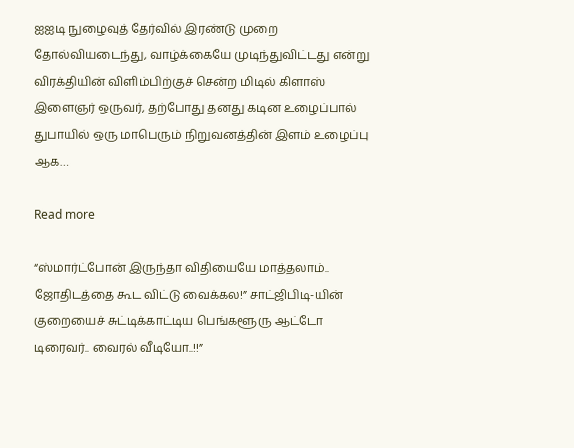ஐஐடி நுழைவுத் தேர்வில் இரண்டு முறை தோல்வியடைந்து, வாழ்க்கையே முடிந்துவிட்டது என்று விரக்தியின் விளிம்பிற்குச் சென்ற மிடில் கிளாஸ் இளைஞர் ஒருவர், தற்போது தனது கடின உழைப்பால் துபாயில் ஒரு மாபெரும் நிறுவனத்தின் இளம் உழைப்பு ஆக…

Read more

“ஸ்மார்ட்போன் இருந்தா விதியையே மாத்தலாம்.. ஜோதிடத்தை கூட விட்டு வைக்கல!” சாட்ஜிபிடி-யின் குறையைச் சுட்டிக்காட்டிய பெங்களூரு ஆட்டோ டிரைவர்.. வைரல் வீடியோ..!!”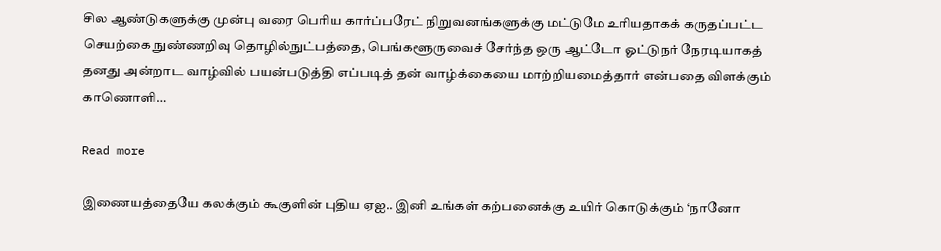சில ஆண்டுகளுக்கு முன்பு வரை பெரிய கார்ப்பரேட் நிறுவனங்களுக்கு மட்டுமே உரியதாகக் கருதப்பட்ட செயற்கை நுண்ணறிவு தொழில்நுட்பத்தை, பெங்களூருவைச் சேர்ந்த ஒரு ஆட்டோ ஓட்டுநர் நேரடியாகத் தனது அன்றாட வாழ்வில் பயன்படுத்தி எப்படித் தன் வாழ்க்கையை மாற்றியமைத்தார் என்பதை விளக்கும் காணொளி…

Read more

இணையத்தையே கலக்கும் கூகுளின் புதிய ஏஐ.. இனி உங்கள் கற்பனைக்கு உயிர் கொடுக்கும் ‘நானோ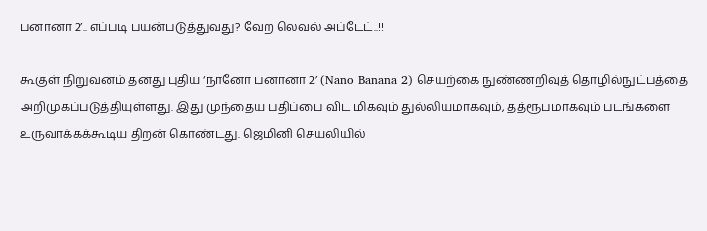பனானா 2’.. எப்படி பயன்படுத்துவது? வேற லெவல் அப்டேட்..!!

கூகுள் நிறுவனம் தனது புதிய ‘நானோ பனானா 2’ (Nano Banana 2) செயற்கை நுண்ணறிவுத் தொழில்நுட்பத்தை அறிமுகப்படுத்தியுள்ளது. இது முந்தைய பதிப்பை விட மிகவும் துல்லியமாகவும், தத்ரூபமாகவும் படங்களை உருவாக்கக்கூடிய திறன் கொண்டது. ஜெமினி செயலியில்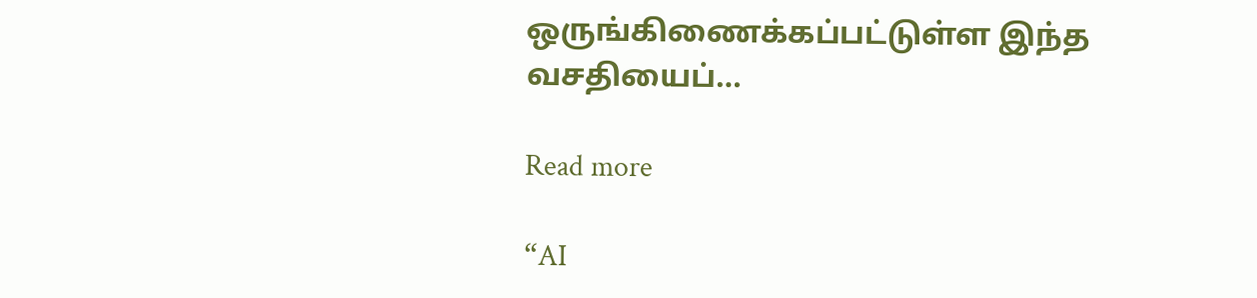ஒருங்கிணைக்கப்பட்டுள்ள இந்த வசதியைப்…

Read more

“AI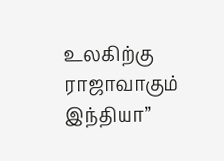உலகிற்கு ராஜாவாகும் இந்தியா”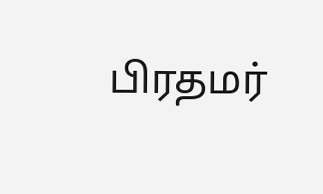பிரதமர்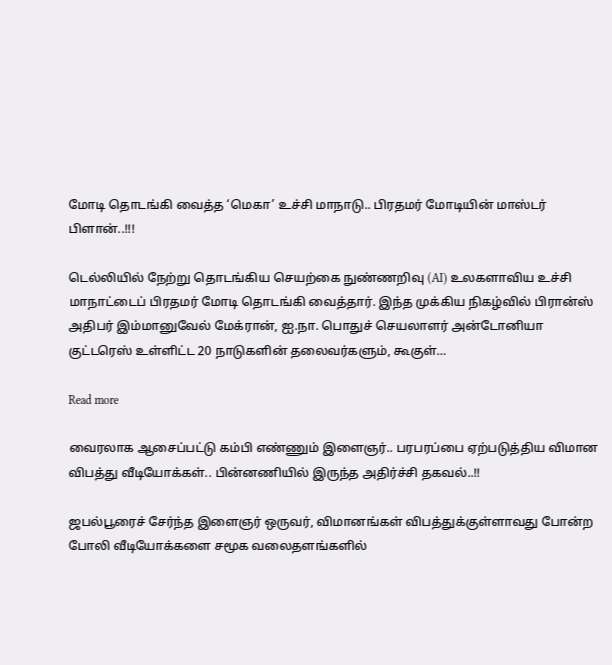மோடி தொடங்கி வைத்த ‘மெகா’ உச்சி மாநாடு.. பிரதமர் மோடியின் மாஸ்டர் பிளான்..!!!

டெல்லியில் நேற்று தொடங்கிய செயற்கை நுண்ணறிவு (AI) உலகளாவிய உச்சி மாநாட்டைப் பிரதமர் மோடி தொடங்கி வைத்தார். இந்த முக்கிய நிகழ்வில் பிரான்ஸ் அதிபர் இம்மானுவேல் மேக்ரான், ஐ.நா. பொதுச் செயலாளர் அன்டோனியா குட்டரெஸ் உள்ளிட்ட 20 நாடுகளின் தலைவர்களும், கூகுள்…

Read more

வைரலாக ஆசைப்பட்டு கம்பி எண்ணும் இளைஞர்.. பரபரப்பை ஏற்படுத்திய விமான விபத்து வீடியோக்கள்‌‌.. பின்னணியில் இருந்த அதிர்ச்சி தகவல்..!!

ஜபல்பூரைச் சேர்ந்த இளைஞர் ஒருவர், விமானங்கள் விபத்துக்குள்ளாவது போன்ற போலி வீடியோக்களை சமூக வலைதளங்களில்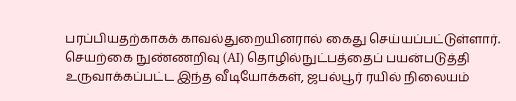பரப்பியதற்காகக் காவல்துறையினரால் கைது செய்யப்பட்டுள்ளார். செயற்கை நுண்ணறிவு (AI) தொழில்நுட்பத்தைப் பயன்படுத்தி உருவாக்கப்பட்ட இந்த வீடியோக்கள், ஜபல்பூர் ரயில் நிலையம்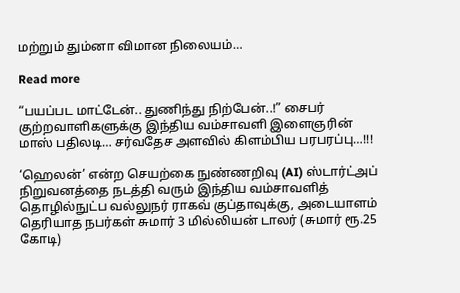மற்றும் தும்னா விமான நிலையம்…

Read more

“பயப்பட மாட்டேன்.. துணிந்து நிற்பேன்..!” சைபர் குற்றவாளிகளுக்கு இந்திய வம்சாவளி இளைஞரின் மாஸ் பதிலடி… சர்வதேச அளவில் கிளம்பிய பரபரப்பு…!!!

‘ஹெலன்’ என்ற செயற்கை நுண்ணறிவு (AI) ஸ்டார்ட்அப் நிறுவனத்தை நடத்தி வரும் இந்திய வம்சாவளித் தொழில்நுட்ப வல்லுநர் ராகவ் குப்தாவுக்கு, அடையாளம் தெரியாத நபர்கள் சுமார் 3 மில்லியன் டாலர் (சுமார் ரூ.25 கோடி)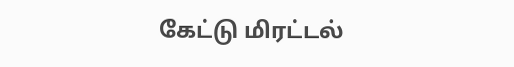கேட்டு மிரட்டல்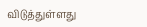விடுத்துள்ளது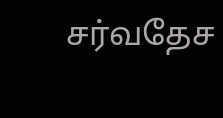சர்வதேச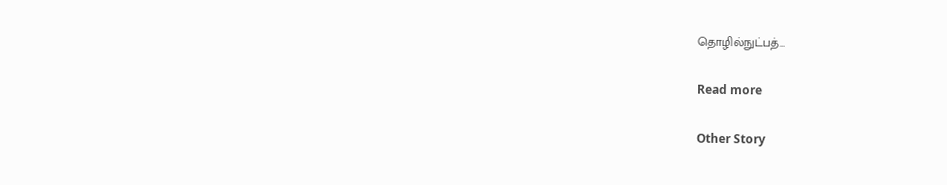தொழில்நுட்பத்…

Read more

Other Story